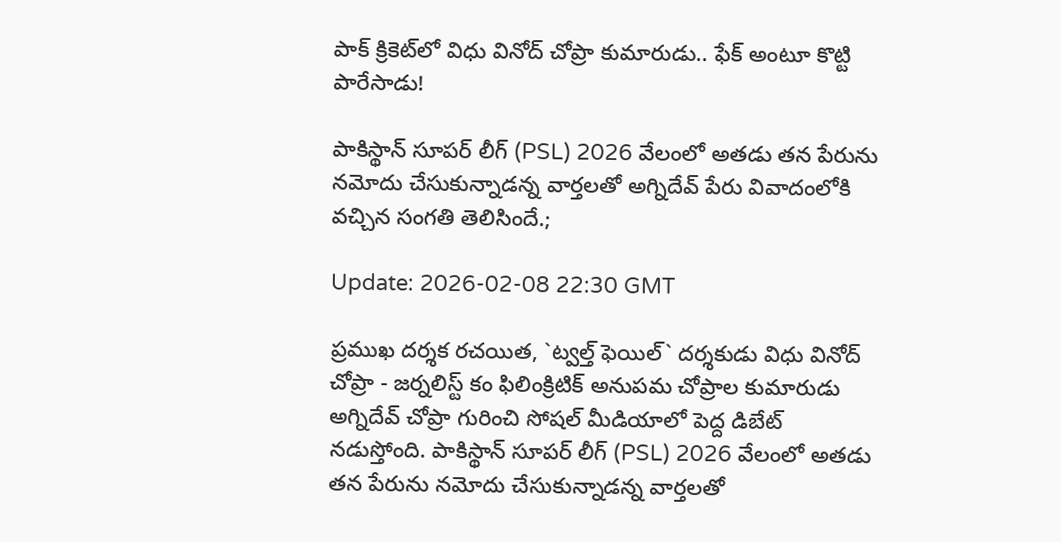పాక్ క్రికెట్‌లో విధు వినోద్ చోప్రా కుమారుడు.. ఫేక్ అంటూ కొట్టి పారేసాడు!

పాకిస్థాన్ సూపర్ లీగ్ (PSL) 2026 వేలంలో అతడు తన పేరును నమోదు చేసుకున్నాడన్న వార్తలతో అగ్నిదేవ్ పేరు వివాదంలోకి వ‌చ్చిన సంగ‌తి తెలిసిందే.;

Update: 2026-02-08 22:30 GMT

ప్ర‌ముఖ ద‌ర్శ‌క ర‌చ‌యిత, `ట్వ‌ల్త్ ఫెయిల్` ద‌ర్శ‌కుడు విధు వినోద్ చోప్రా - జ‌ర్న‌లిస్ట్ కం ఫిలింక్రిటిక్ అనుపమ చోప్రాల కుమారుడు అగ్నిదేవ్ చోప్రా గురించి సోషల్ మీడియాలో పెద్ద డిబేట్ న‌డుస్తోంది. పాకిస్థాన్ సూపర్ లీగ్ (PSL) 2026 వేలంలో అతడు తన పేరును నమోదు చేసుకున్నాడన్న వార్తలతో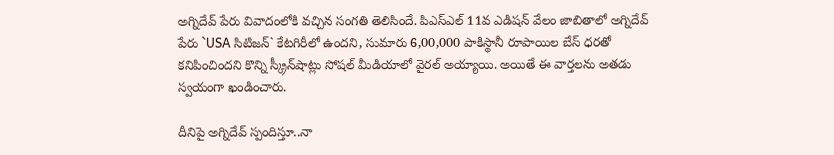అగ్నిదేవ్ పేరు వివాదంలోకి వ‌చ్చిన సంగ‌తి తెలిసిందే. పిఎస్ఎల్ 11వ ఎడిషన్ వేలం జాబితాలో అగ్నిదేవ్ పేరు `USA సిటిజన్` కేటగిరీలో ఉంద‌ని, సుమారు 6,00,000 పాకిస్థానీ రూపాయిల బేస్ ధ‌ర‌తో కనిపించిందని కొన్ని స్క్రీన్‌షాట్లు సోషల్ మీడియాలో వైరల్ అయ్యాయి. అయితే ఈ వార్త‌ల‌ను అత‌డు స్వయంగా ఖండించారు.

దీనిపై అగ్నిదేవ్ స్పందిస్తూ..నా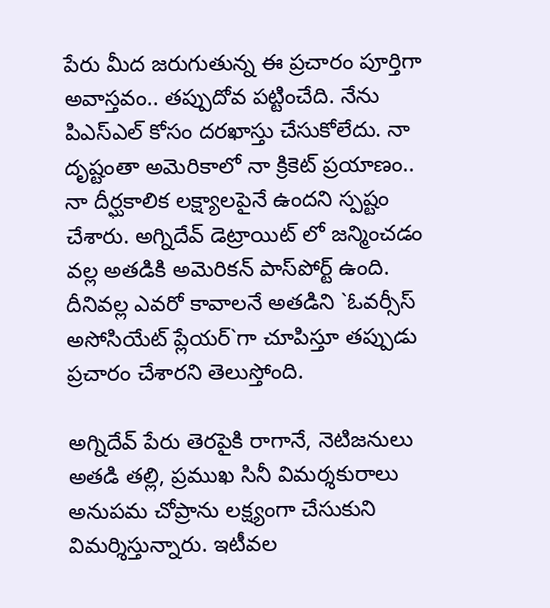పేరు మీద జరుగుతున్న ఈ ప్రచారం పూర్తిగా అవాస్తవం.. తప్పుదోవ పట్టించేది. నేను పిఎస్ఎల్ కోసం దరఖాస్తు చేసుకోలేదు. నా దృష్టంతా అమెరికాలో నా క్రికెట్ ప్రయాణం.. నా దీర్ఘకాలిక లక్ష్యాలపైనే ఉందని స్పష్టం చేశారు. అగ్నిదేవ్ డెట్రాయిట్ లో జన్మించడం వల్ల అతడికి అమెరికన్ పాస్‌పోర్ట్ ఉంది. దీనివల్ల ఎవరో కావాలనే అతడిని `ఓవర్సీస్ అసోసియేట్ ప్లేయర్`గా చూపిస్తూ తప్పుడు ప్రచారం చేశారని తెలుస్తోంది.

అగ్నిదేవ్ పేరు తెరపైకి రాగానే, నెటిజనులు అత‌డి తల్లి, ప్రముఖ సినీ విమర్శకురాలు అనుపమ చోప్రాను లక్ష్యంగా చేసుకుని విమ‌ర్శిస్తున్నారు. ఇటీవల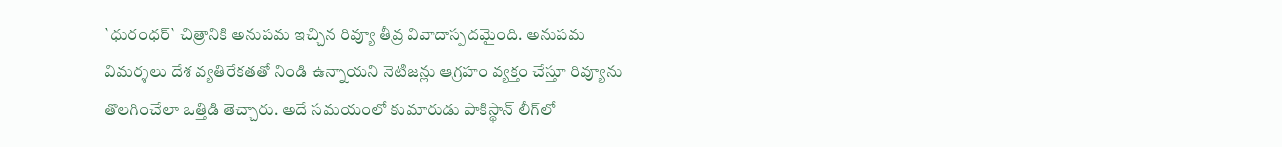`ధురంధర్` చిత్రానికి అనుప‌మ ఇచ్చిన రివ్యూ తీవ్ర వివాదాస్పదమైంది. అనుప‌మ‌ విమర్శలు దేశ వ్య‌తిరేక‌త‌తో నిండి ఉన్నాయని నెటిజన్లు ఆగ్రహం వ్యక్తం చేస్తూ రివ్యూను తొలగించేలా ఒత్తిడి తెచ్చారు. అదే సమయంలో కుమారుడు పాకిస్థాన్ లీగ్‌లో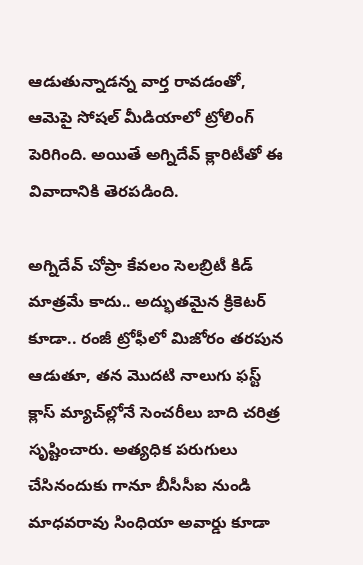ఆడుతున్నాడన్న వార్త రావడంతో, ఆమెపై సోషల్ మీడియాలో ట్రోలింగ్ పెరిగింది. అయితే అగ్నిదేవ్ క్లారిటీతో ఈ వివాదానికి తెరపడింది.

అగ్నిదేవ్ చోప్రా కేవలం సెల‌బ్రిటీ కిడ్ మాత్రమే కాదు.. అద్భుతమైన క్రికెటర్ కూడా.. రంజీ ట్రోఫీలో మిజోరం తరపున ఆడుతూ, తన మొదటి నాలుగు ఫస్ట్ క్లాస్ మ్యాచ్‌ల్లోనే సెంచరీలు బాది చరిత్ర సృష్టించారు. అత్యధిక పరుగులు చేసినందుకు గానూ బీసీసీఐ నుండి మాధవరావు సింధియా అవార్డు కూడా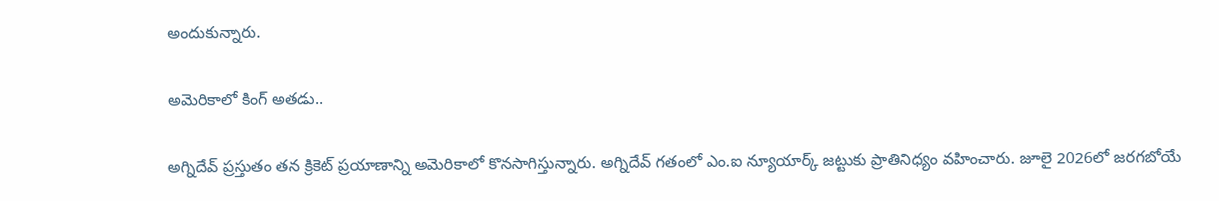అందుకున్నారు.

అమెరికాలో కింగ్ అత‌డు..

అగ్నిదేవ్ ప్రస్తుతం తన క్రికెట్ ప్రయాణాన్ని అమెరికాలో కొన‌సాగిస్తున్నారు. అగ్నిదేవ్ గతంలో ఎం.ఐ న్యూయార్క్ జట్టుకు ప్రాతినిధ్యం వహించారు. జూలై 2026లో జరగబోయే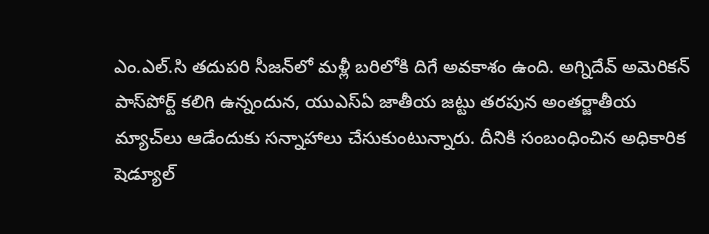ఎం.ఎల్‌.సి తదుపరి సీజన్‌లో మళ్లీ బరిలోకి దిగే అవకాశం ఉంది. అగ్నిదేవ్ అమెరికన్ పాస్‌పోర్ట్ కలిగి ఉన్నందున, యుఎస్ఏ జాతీయ జట్టు తరపున అంతర్జాతీయ మ్యాచ్‌లు ఆడేందుకు సన్నాహాలు చేసుకుంటున్నారు. దీనికి సంబంధించిన అధికారిక షెడ్యూల్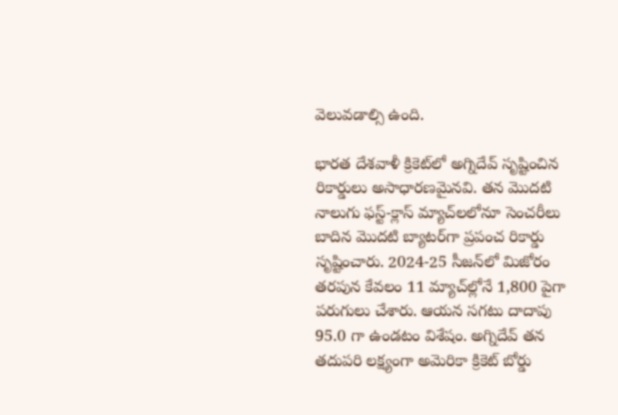వెలువడాల్సి ఉంది.

భారత దేశవాళీ క్రికెట్‌లో అగ్నిదేవ్ సృష్టించిన రికార్డులు అసాధారణమైనవి. తన మొదటి నాలుగు ఫస్ట్-క్లాస్ మ్యాచ్‌లలోనూ సెంచరీలు బాదిన మొదటి బ్యాటర్‌గా ప్రపంచ రికార్డు సృష్టించారు. 2024-25 సీజన్‌లో మిజోరం తరపున కేవలం 11 మ్యాచ్‌ల్లోనే 1,800 పైగా పరుగులు చేశారు. ఆయన సగటు దాదాపు 95.0 గా ఉండటం విశేషం. అగ్నిదేవ్ తన తదుపరి లక్ష్యంగా అమెరికా క్రికెట్ బోర్డు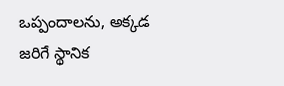ఒప్పందాలను, అక్కడ జరిగే స్థానిక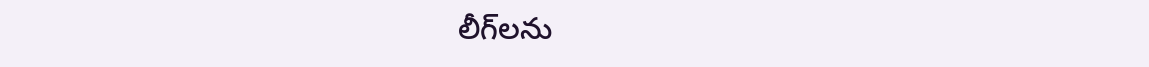లీగ్‌లను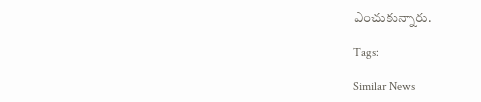ఎంచుకున్నారు.

Tags:

Similar News